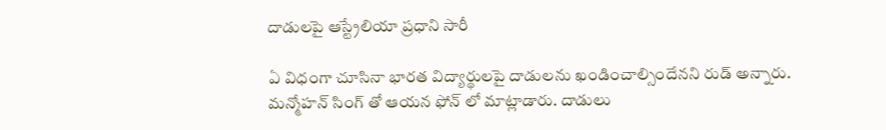దాడులపై ఆస్ట్రేలియా ప్రధాని సారీ

ఏ విధంగా చూసినా భారత విద్యార్థులపై దాడులను ఖండించాల్సిందేనని రుడ్ అన్నారు. మన్మోహన్ సింగ్ తో ఆయన ఫోన్ లో మాట్లాడారు. దాడులు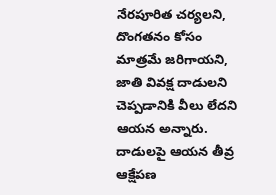నేరపూరిత చర్యలని, దొంగతనం కోసం మాత్రమే జరిగాయని, జాతి వివక్ష దాడులని చెప్పడానికి వీలు లేదని ఆయన అన్నారు. దాడులపై ఆయన తీవ్ర ఆక్షేపణ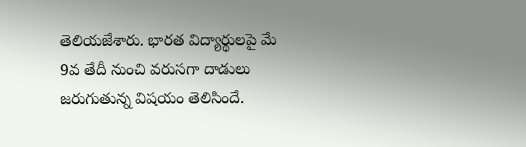తెలియజేశారు. భారత విద్యార్థులపై మే 9వ తేదీ నుంచి వరుసగా దాడులు జరుగుతున్న విషయం తెలిసిందే.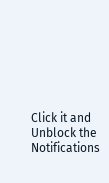Click it and Unblock the Notifications